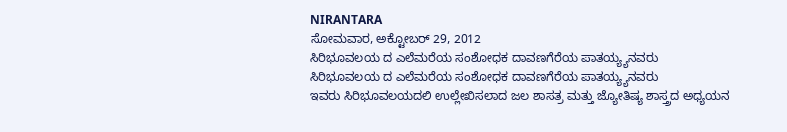NIRANTARA
ಸೋಮವಾರ, ಅಕ್ಟೋಬರ್ 29, 2012
ಸಿರಿಭೂವಲಯ ದ ಎಲೆಮರೆಯ ಸಂಶೋಧಕ ದಾವಣಗೆರೆಯ ಪಾತಯ್ಯ್ಯನವರು
ಸಿರಿಭೂವಲಯ ದ ಎಲೆಮರೆಯ ಸಂಶೋಧಕ ದಾವಣಗೆರೆಯ ಪಾತಯ್ಯ್ಯನವರು
ಇವರು ಸಿರಿಭೂವಲಯದಲಿ ಉಲ್ಲೇಖಿಸಲಾದ ಜಲ ಶಾಸತ್ರ ಮತ್ತು ಜ್ಯೋತಿಷ್ಯ ಶಾಸ್ತ್ರದ ಅಧ್ಯಯನ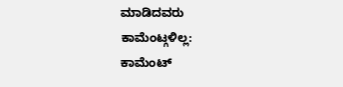ಮಾಡಿದವರು
ಕಾಮೆಂಟ್ಗಳಿಲ್ಲ:
ಕಾಮೆಂಟ್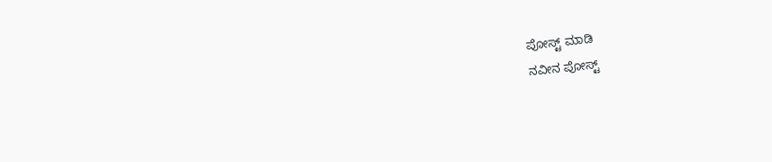ಪೋಸ್ಟ್ ಮಾಡಿ
ನವೀನ ಪೋಸ್ಟ್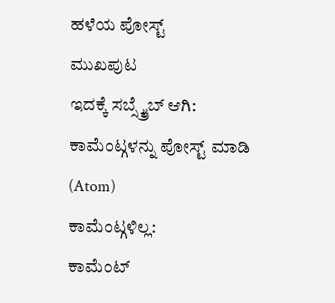ಹಳೆಯ ಪೋಸ್ಟ್
ಮುಖಪುಟ
ಇದಕ್ಕೆ ಸಬ್ಸ್ಕ್ರೈಬ್ ಆಗಿ:
ಕಾಮೆಂಟ್ಗಳನ್ನು ಪೋಸ್ಟ್ ಮಾಡಿ (Atom)
ಕಾಮೆಂಟ್ಗಳಿಲ್ಲ:
ಕಾಮೆಂಟ್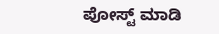ಪೋಸ್ಟ್ ಮಾಡಿ